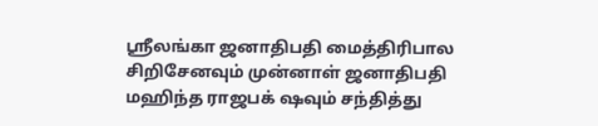ஸ்ரீலங்கா ஜனாதிபதி மைத்திரிபால சிறிசேனவும் முன்னாள் ஜனாதிபதி மஹிந்த ராஜபக் ஷவும் சந்தித்து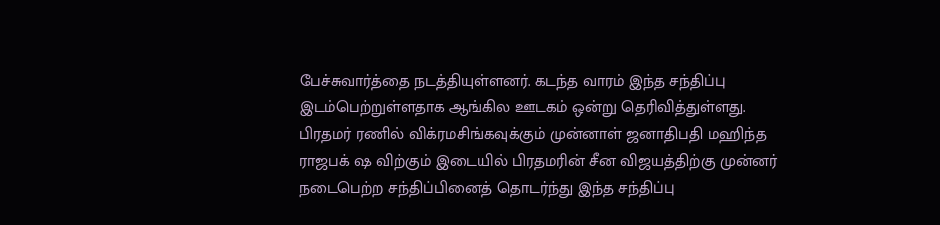பேச்சுவார்த்தை நடத்தியுள்ளனர். கடந்த வாரம் இந்த சந்திப்பு இடம்பெற்றுள்ளதாக ஆங்கில ஊடகம் ஒன்று தெரிவித்துள்ளது.
பிரதமர் ரணில் விக்ரமசிங்கவுக்கும் முன்னாள் ஜனாதிபதி மஹிந்த ராஜபக் ஷ விற்கும் இடையில் பிரதமரின் சீன விஜயத்திற்கு முன்னர் நடைபெற்ற சந்திப்பினைத் தொடர்ந்து இந்த சந்திப்பு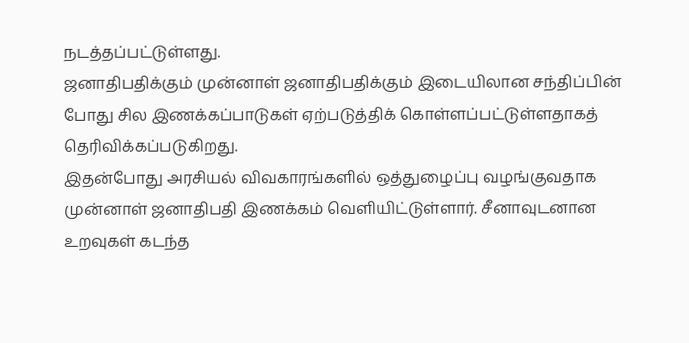நடத்தப்பட்டுள்ளது.
ஜனாதிபதிக்கும் முன்னாள் ஜனாதிபதிக்கும் இடையிலான சந்திப்பின் போது சில இணக்கப்பாடுகள் ஏற்படுத்திக் கொள்ளப்பட்டுள்ளதாகத் தெரிவிக்கப்படுகிறது.
இதன்போது அரசியல் விவகாரங்களில் ஒத்துழைப்பு வழங்குவதாக முன்னாள் ஜனாதிபதி இணக்கம் வெளியிட்டுள்ளார். சீனாவுடனான உறவுகள் கடந்த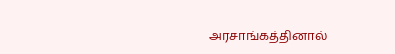அரசாங்கத்தினால்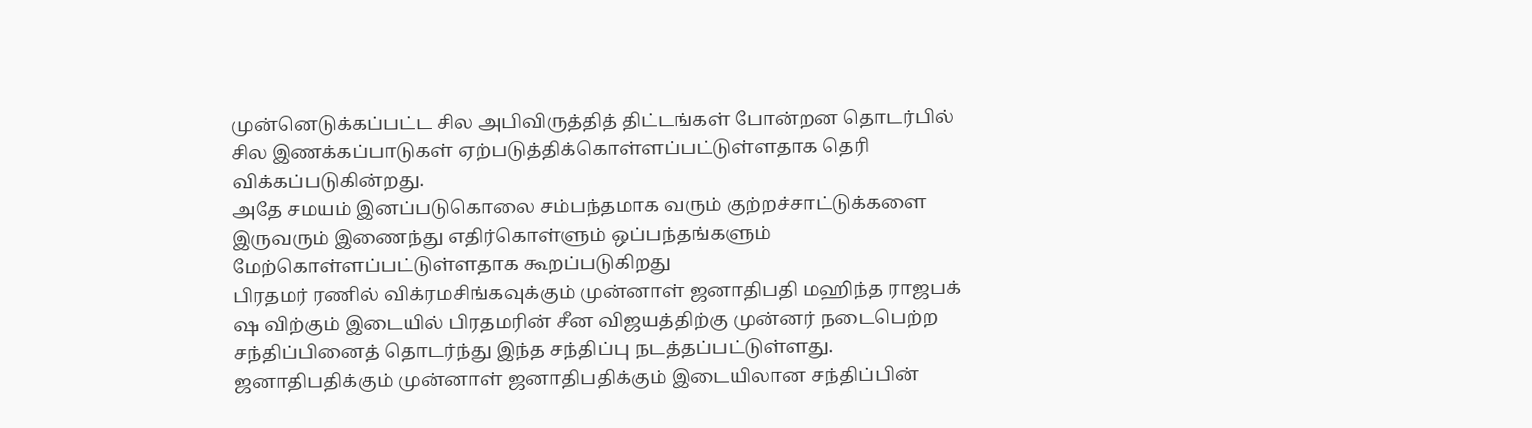முன்னெடுக்கப்பட்ட சில அபிவிருத்தித் திட்டங்கள் போன்றன தொடர்பில் சில இணக்கப்பாடுகள் ஏற்படுத்திக்கொள்ளப்பட்டுள்ளதாக தெரி விக்கப்படுகின்றது.
அதே சமயம் இனப்படுகொலை சம்பந்தமாக வரும் குற்றச்சாட்டுக்களை இருவரும் இணைந்து எதிர்கொள்ளும் ஒப்பந்தங்களும் மேற்கொள்ளப்பட்டுள்ளதாக கூறப்படுகிறது
பிரதமர் ரணில் விக்ரமசிங்கவுக்கும் முன்னாள் ஜனாதிபதி மஹிந்த ராஜபக் ஷ விற்கும் இடையில் பிரதமரின் சீன விஜயத்திற்கு முன்னர் நடைபெற்ற சந்திப்பினைத் தொடர்ந்து இந்த சந்திப்பு நடத்தப்பட்டுள்ளது.
ஜனாதிபதிக்கும் முன்னாள் ஜனாதிபதிக்கும் இடையிலான சந்திப்பின்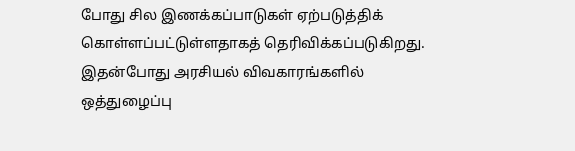போது சில இணக்கப்பாடுகள் ஏற்படுத்திக் கொள்ளப்பட்டுள்ளதாகத் தெரிவிக்கப்படுகிறது.
இதன்போது அரசியல் விவகாரங்களில் ஒத்துழைப்பு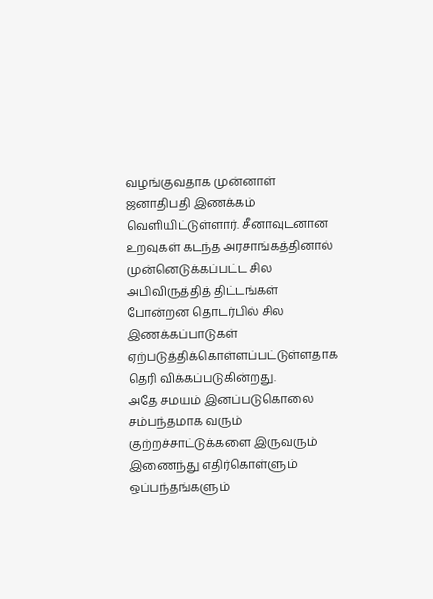வழங்குவதாக முன்னாள் ஜனாதிபதி இணக்கம் வெளியிட்டுள்ளார். சீனாவுடனான உறவுகள் கடந்த அரசாங்கத்தினால் முன்னெடுக்கப்பட்ட சில அபிவிருத்தித் திட்டங்கள் போன்றன தொடர்பில் சில இணக்கப்பாடுகள் ஏற்படுத்திக்கொள்ளப்பட்டுள்ளதாக தெரி விக்கப்படுகின்றது.
அதே சமயம் இனப்படுகொலை சம்பந்தமாக வரும் குற்றச்சாட்டுக்களை இருவரும் இணைந்து எதிர்கொள்ளும் ஒப்பந்தங்களும்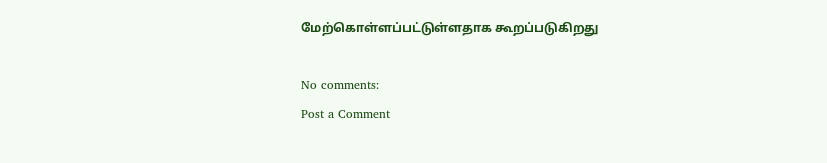மேற்கொள்ளப்பட்டுள்ளதாக கூறப்படுகிறது

No comments:
Post a Comment